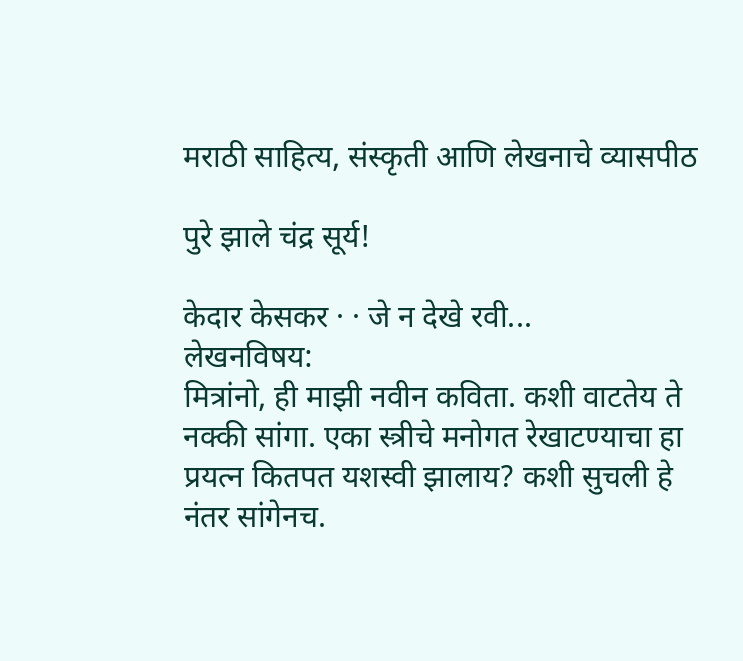मराठी साहित्य, संस्कृती आणि लेखनाचे व्यासपीठ

पुरे झाले चंद्र सूर्य!

केदार केसकर · · जे न देखे रवी...
लेखनविषय:
मित्रांनो, ही माझी नवीन कविता. कशी वाटतेय ते नक्की सांगा. एका स्त्रीचे मनोगत रेखाटण्याचा हा प्रयत्न कितपत यशस्वी झालाय? कशी सुचली हे नंतर सांगेनच.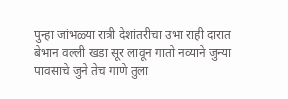पुन्हा जांभळ्या रात्री देशांतरीचा उभा राही दारात बेभान वल्ली खडा सूर लावून गातो नव्याने जुन्या पावसाचे जुने तेच गाणे तुला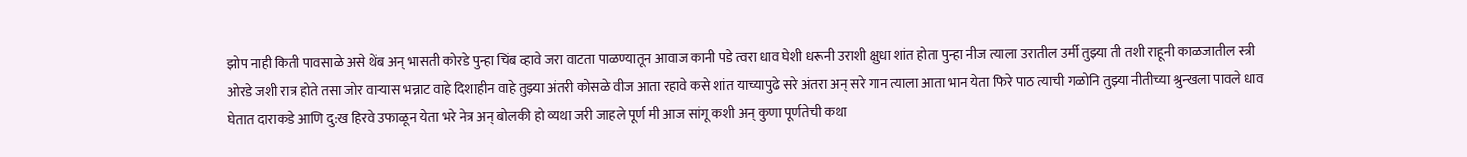झोप नाही किती पावसाळे असे थेंब अन् भासती कोरडे पुन्हा चिंब व्हावे जरा वाटता पाळण्यातून आवाज कानी पडे त्वरा धाव घेशी धरूनी उराशी क्षुधा शांत होता पुन्हा नीज त्याला उरातील उर्मी तुझ्या ती तशी राहूनी काळजातील स्त्री ओरडे जशी रात्र होते तसा जोर वार्‍यास भन्नाट वाहे दिशाहीन वाहे तुझ्या अंतरी कोसळे वीज आता रहावे कसे शांत याच्यापुढे सरे अंतरा अन् सरे गान त्याला आता भान येता फिरे पाठ त्याची गळोनि तुझ्या नीतीच्या श्रुन्खला पावले धाव घेतात दाराकडे आणि दु:ख हिरवे उफाळून येता भरे नेत्र अन् बोलकी हो व्यथा जरी जाहले पूर्ण मी आज सांगू कशी अन् कुणा पूर्णतेची कथा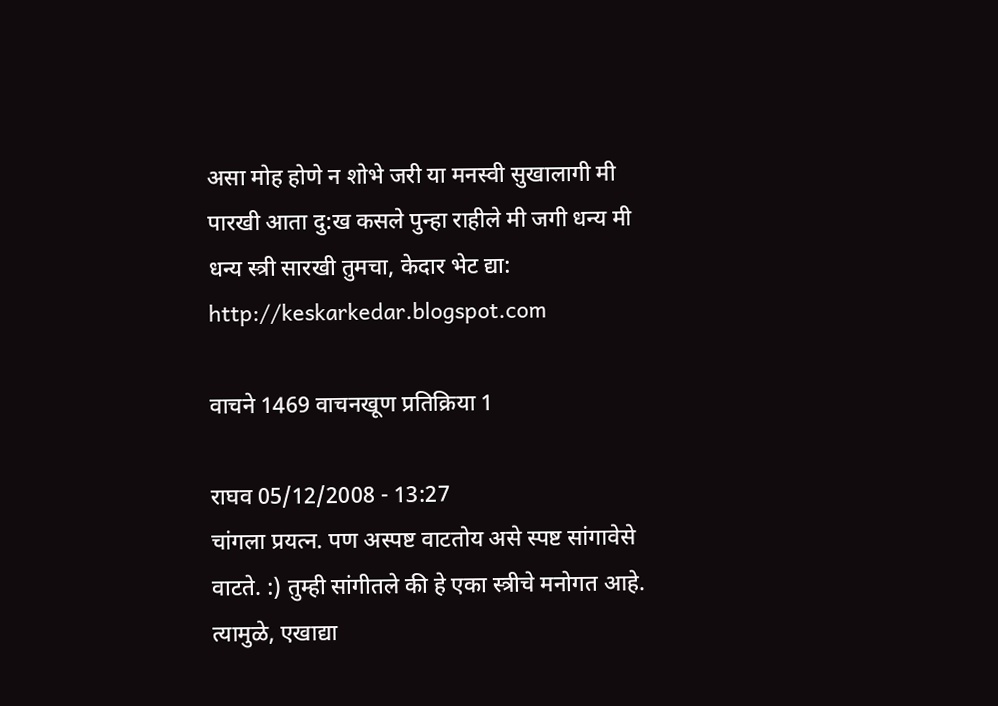असा मोह होणे न शोभे जरी या मनस्वी सुखालागी मी पारखी आता दु:ख कसले पुन्हा राहीले मी जगी धन्य मी धन्य स्त्री सारखी तुमचा, केदार भेट द्या: http://keskarkedar.blogspot.com

वाचने 1469 वाचनखूण प्रतिक्रिया 1

राघव 05/12/2008 - 13:27
चांगला प्रयत्न. पण अस्पष्ट वाटतोय असे स्पष्ट सांगावेसे वाटते. :) तुम्ही सांगीतले की हे एका स्त्रीचे मनोगत आहे. त्यामुळे, एखाद्या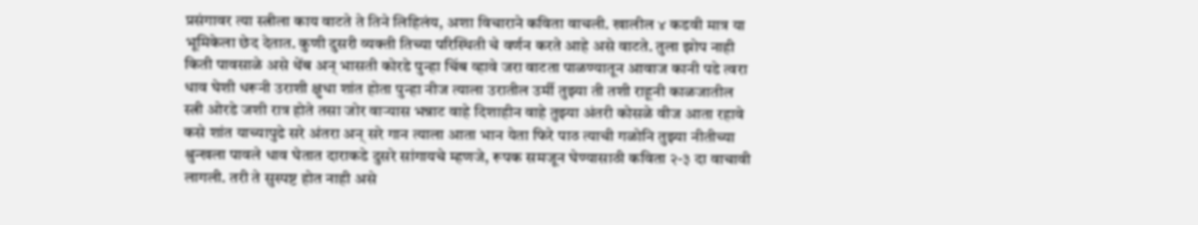प्रसंगावर त्या स्त्रीला काय वाटते ते तिने लिहिलंय, अशा विचाराने कविता वाचली. खालील ४ कडवी मात्र या भूमिकेला छेद देतात. कुणी दुसरी व्यक्ती तिच्या परिस्थिती चे वर्णन करते आहे असे वाटते. तुला झोप नाही किती पावसाळे असे थेंब अन् भासती कोरडे पुन्हा चिंब व्हावे जरा वाटता पाळण्यातून आवाज कानी पडे त्वरा धाव घेशी धरूनी उराशी क्षुधा शांत होता पुन्हा नीज त्याला उरातील उर्मी तुझ्या ती तशी राहूनी काळजातील स्त्री ओरडे जशी रात्र होते तसा जोर वार्‍यास भन्नाट वाहे दिशाहीन वाहे तुझ्या अंतरी कोसळे वीज आता रहावे कसे शांत याच्यापुढे सरे अंतरा अन् सरे गान त्याला आता भान येता फिरे पाठ त्याची गळोनि तुझ्या नीतीच्या श्रुन्खला पावले धाव घेतात दाराकडे दुसरे सांगायचे म्हणजे, रूपक समजून घेण्यासाठी कविता २-३ दा वाचावी लागली. तरी ते सुस्पष्ट होत नाही असे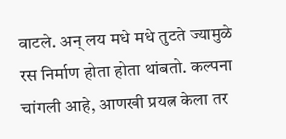वाटले. अन् लय मधे मधे तुटते ज्यामुळे रस निर्माण होता होता थांबतो. कल्पना चांगली आहे, आणखी प्रयत्न केला तर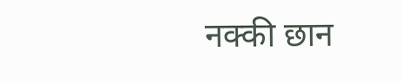नक्की छान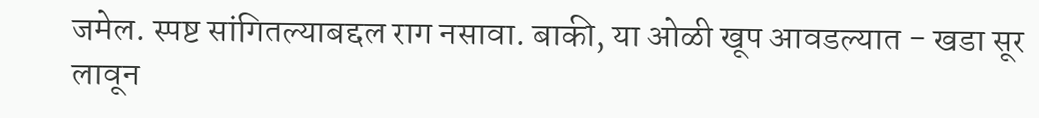जमेल. स्पष्ट सांगितल्याबद्दल राग नसावा. बाकी, या ओळी खूप आवडल्यात - खडा सूर लावून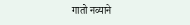गातो नव्याने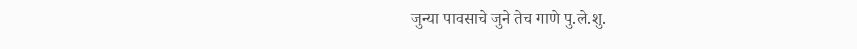जुन्या पावसाचे जुने तेच गाणे पु.ले.शु.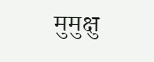मुमुक्षु